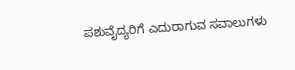ಪಶುವೈದ್ಯರಿಗೆ ಎದುರಾಗುವ ಸವಾಲುಗಳು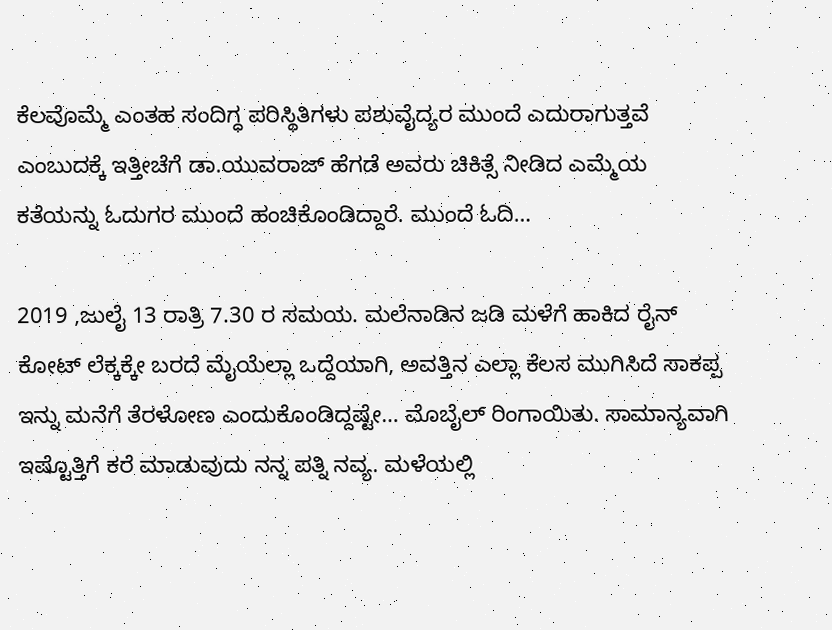ಕೆಲವೊಮ್ಮೆ ಎಂತಹ ಸಂದಿಗ್ಧ ಪರಿಸ್ಥಿತಿಗಳು ಪಶುವೈದ್ಯರ ಮುಂದೆ ಎದುರಾಗುತ್ತವೆ ಎಂಬುದಕ್ಕೆ ಇತ್ತೀಚೆಗೆ ಡಾ.ಯುವರಾಜ್ ಹೆಗಡೆ ಅವರು ಚಿಕಿತ್ಸೆ ನೀಡಿದ ಎಮ್ಮೆಯ ಕತೆಯನ್ನು ಓದುಗರ ಮುಂದೆ ಹಂಚಿಕೊಂಡಿದ್ದಾರೆ. ಮುಂದೆ ಓದಿ…

2019 ,ಜುಲೈ 13 ರಾತ್ರಿ 7.30 ರ ಸಮಯ. ಮಲೆನಾಡಿನ ಜಡಿ ಮಳೆಗೆ ಹಾಕಿದ ರೈನ್ ಕೋಟ್ ಲೆಕ್ಕಕ್ಕೇ ಬರದೆ ಮೈಯೆಲ್ಲಾ ಒದ್ದೆಯಾಗಿ, ಅವತ್ತಿನ ಎಲ್ಲಾ ಕೆಲಸ ಮುಗಿಸಿದೆ ಸಾಕಪ್ಪ ಇನ್ನು ಮನೆಗೆ ತೆರಳೋಣ ಎಂದುಕೊಂಡಿದ್ದಷ್ಟೇ… ಮೊಬೈಲ್ ರಿಂಗಾಯಿತು. ಸಾಮಾನ್ಯವಾಗಿ ಇಷ್ಟೊತ್ತಿಗೆ ಕರೆ ಮಾಡುವುದು ನನ್ನ ಪತ್ನಿ ನವ್ಯ. ಮಳೆಯಲ್ಲಿ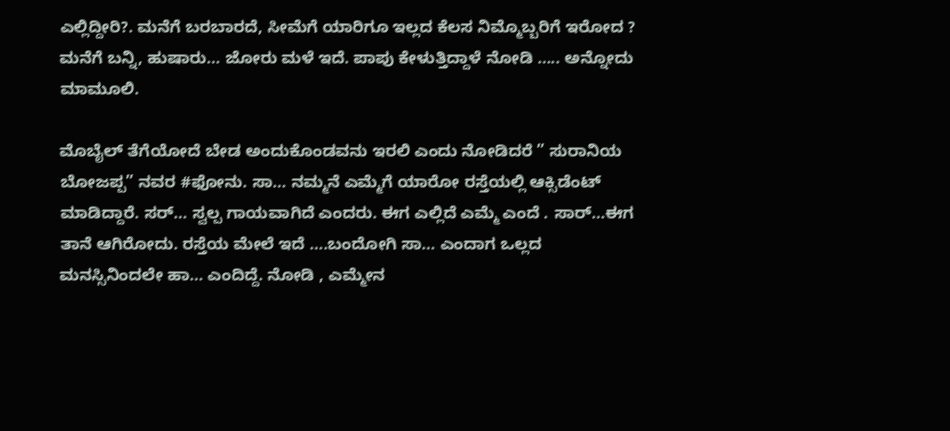ಎಲ್ಲಿದ್ದೀರಿ?. ಮನೆಗೆ ಬರಬಾರದೆ, ಸೀಮೆಗೆ ಯಾರಿಗೂ ಇಲ್ಲದ ಕೆಲಸ ನಿಮ್ಮೊಬ್ಬರಿಗೆ ಇರೋದ ? ಮನೆಗೆ ಬನ್ನಿ, ಹುಷಾರು… ಜೋರು ಮಳೆ ಇದೆ. ಪಾಪು ಕೇಳುತ್ತಿದ್ದಾಳೆ ನೋಡಿ ….. ಅನ್ನೋದು ಮಾಮೂಲಿ.

ಮೊಬೈಲ್ ತೆಗೆಯೋದೆ ಬೇಡ ಅಂದುಕೊಂಡವನು ಇರಲಿ ಎಂದು ನೋಡಿದರೆ ” ಸುರಾನಿಯ ಬೋಜಪ್ಪ” ನವರ #ಫೋನು. ಸಾ… ನಮ್ಮನೆ ಎಮ್ಮೆಗೆ ಯಾರೋ ರಸ್ತೆಯಲ್ಲಿ ಆಕ್ಸಿಡೆಂಟ್ ಮಾಡಿದ್ದಾರೆ. ಸರ್… ಸ್ವಲ್ಪ ಗಾಯವಾಗಿದೆ ಎಂದರು. ಈಗ ಎಲ್ಲಿದೆ ಎಮ್ಮೆ ಎಂದೆ . ಸಾರ್…ಈಗ ತಾನೆ ಆಗಿರೋದು. ರಸ್ತೆಯ ಮೇಲೆ ಇದೆ ….ಬಂದೋಗಿ ಸಾ… ಎಂದಾಗ ಒಲ್ಲದ ಮನಸ್ಸಿನಿಂದಲೇ ಹಾ… ಎಂದಿದ್ದೆ. ನೋಡಿ , ಎಮ್ಮೇನ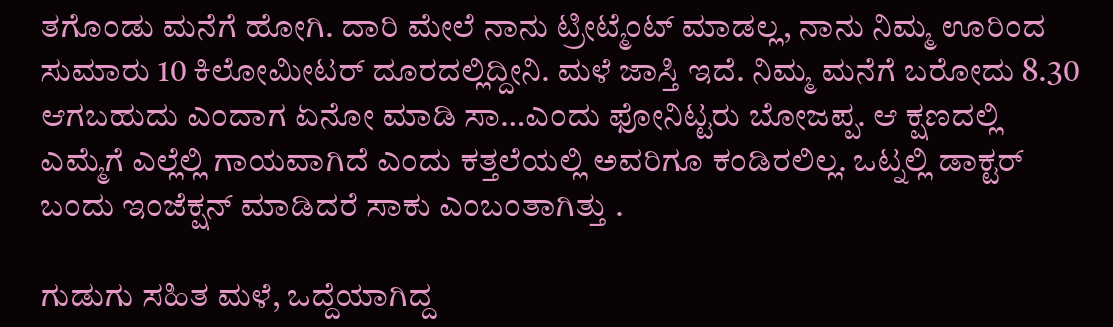ತಗೊಂಡು ಮನೆಗೆ ಹೋಗಿ. ದಾರಿ ಮೇಲೆ ನಾನು ಟ್ರೀಟ್ಮೆಂಟ್ ಮಾಡಲ್ಲ, ನಾನು ನಿಮ್ಮ ಊರಿಂದ ಸುಮಾರು 10 ಕಿಲೋಮೀಟರ್ ದೂರದಲ್ಲಿದ್ದೀನಿ. ಮಳೆ ಜಾಸ್ತಿ ಇದೆ. ನಿಮ್ಮ ಮನೆಗೆ ಬರೋದು 8.30 ಆಗಬಹುದು ಎಂದಾಗ ಏನೋ ಮಾಡಿ ಸಾ…ಎಂದು ಫೋನಿಟ್ಟರು ಬೋಜಪ್ಪ. ಆ ಕ್ಷಣದಲ್ಲಿ ಎಮ್ಮೆಗೆ ಎಲ್ಲೆಲ್ಲಿ ಗಾಯವಾಗಿದೆ ಎಂದು ಕತ್ತಲೆಯಲ್ಲಿ ಅವರಿಗೂ ಕಂಡಿರಲಿಲ್ಲ. ಒಟ್ನಲ್ಲಿ ಡಾಕ್ಟರ್ ಬಂದು ಇಂಜೆಕ್ಷನ್ ಮಾಡಿದರೆ ಸಾಕು ಎಂಬಂತಾಗಿತ್ತು .

ಗುಡುಗು ಸಹಿತ ಮಳೆ, ಒದ್ದೆಯಾಗಿದ್ದ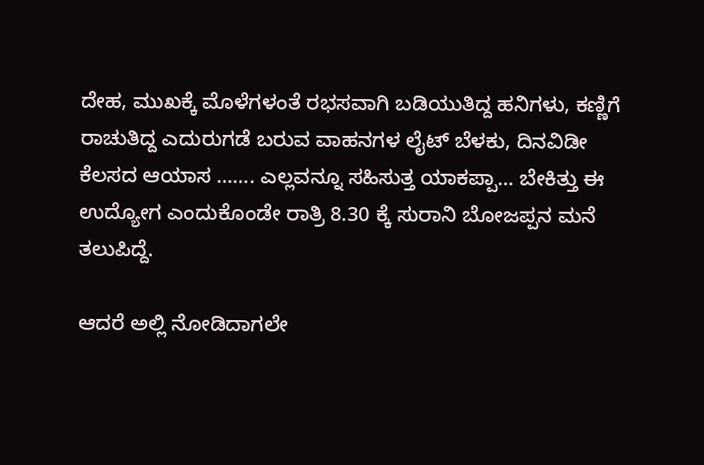ದೇಹ, ಮುಖಕ್ಕೆ ಮೊಳೆಗಳಂತೆ ರಭಸವಾಗಿ ಬಡಿಯುತಿದ್ದ ಹನಿಗಳು, ಕಣ್ಣಿಗೆ ರಾಚುತಿದ್ದ ಎದುರುಗಡೆ ಬರುವ ವಾಹನಗಳ ಲೈಟ್ ಬೆಳಕು, ದಿನವಿಡೀ ಕೆಲಸದ ಆಯಾಸ ……. ಎಲ್ಲವನ್ನೂ ಸಹಿಸುತ್ತ ಯಾಕಪ್ಪಾ… ಬೇಕಿತ್ತು ಈ ಉದ್ಯೋಗ ಎಂದುಕೊಂಡೇ ರಾತ್ರಿ 8.30 ಕ್ಕೆ ಸುರಾನಿ ಬೋಜಪ್ಪನ ಮನೆ ತಲುಪಿದ್ದೆ.

ಆದರೆ ಅಲ್ಲಿ ನೋಡಿದಾಗಲೇ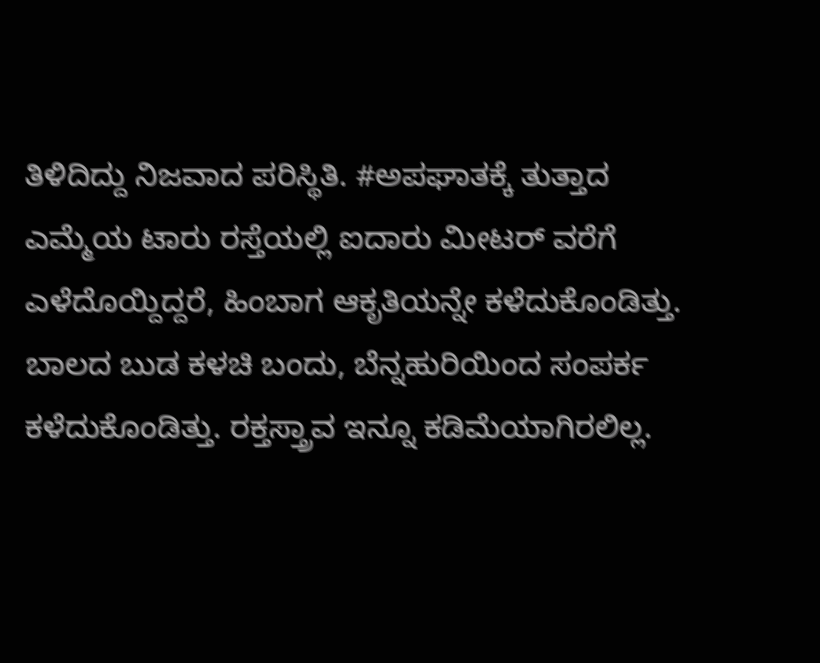ತಿಳಿದಿದ್ದು ನಿಜವಾದ ಪರಿಸ್ಥಿತಿ. #ಅಪಘಾತಕ್ಕೆ ತುತ್ತಾದ ಎಮ್ಮೆಯ ಟಾರು ರಸ್ತೆಯಲ್ಲಿ ಐದಾರು ಮೀಟರ್ ವರೆಗೆ ಎಳೆದೊಯ್ದಿದ್ದರೆ, ಹಿಂಬಾಗ ಆಕೃತಿಯನ್ನೇ ಕಳೆದುಕೊಂಡಿತ್ತು. ಬಾಲದ ಬುಡ ಕಳಚಿ ಬಂದು, ಬೆನ್ನಹುರಿಯಿಂದ ಸಂಪರ್ಕ ಕಳೆದುಕೊಂಡಿತ್ತು. ರಕ್ತಸ್ತ್ರಾವ ಇನ್ನೂ ಕಡಿಮೆಯಾಗಿರಲಿಲ್ಲ.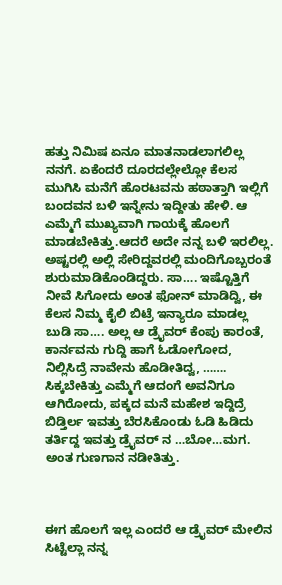ಹತ್ತು ನಿಮಿಷ ಏನೂ ಮಾತನಾಡಲಾಗಲಿಲ್ಲ ನನಗೆ. ಏಕೆಂದರೆ ದೂರದಲ್ಲೇಲ್ಲೋ ಕೆಲಸ ಮುಗಿಸಿ ಮನೆಗೆ ಹೊರಟವನು ಹಠಾತ್ತಾಗಿ ಇಲ್ಲಿಗೆ ಬಂದವನ ಬಳಿ ಇನ್ನೇನು ಇದ್ದೀತು ಹೇಳಿ. ಆ ಎಮ್ಮೆಗೆ ಮುಖ್ಯವಾಗಿ ಗಾಯಕ್ಕೆ ಹೊಲಗೆ ಮಾಡಬೇಕಿತ್ತು.ಆದರೆ ಅದೇ ನನ್ನ ಬಳಿ ಇರಲಿಲ್ಲ. ಅಷ್ಟರಲ್ಲಿ ಅಲ್ಲಿ ಸೇರಿದ್ದವರಲ್ಲಿ ಮಂದಿಗೊಬ್ಬರಂತೆ ಶುರುಮಾಡಿಕೊಂಡಿದ್ದರು. ಸಾ…. ಇಷ್ಟೊತ್ತಿಗೆ ನೀವೆ ಸಿಗೋದು ಅಂತ ಫೋನ್ ಮಾಡಿದ್ವಿ, ಈ ಕೆಲಸ ನಿಮ್ಮ ಕೈಲಿ ಬಿಟ್ರೆ ಇನ್ಯಾರೂ ಮಾಡಲ್ಲ ಬುಡಿ ಸಾ…. ಅಲ್ಲ ಆ ಡ್ರೈವರ್ ಕೆಂಪು ಕಾರಂತೆ, ಕಾರ್ನವನು ಗುದ್ದಿ ಹಾಗೆ ಓಡೋಗೋದ, ನಿಲ್ಲಿಸಿದ್ರೆ ನಾವೇನು ಹೊಡೀತಿದ್ವ, ……. ಸಿಕ್ಕಬೇಕಿತ್ತು ಎಮ್ಮೆಗೆ ಆದಂಗೆ ಅವನಿಗೂ ಆಗಿರೋದು, ಪಕ್ಕದ ಮನೆ ಮಹೇಶ ಇದ್ದಿದ್ರೆ ಬಿಡ್ತಿರ್ಲ ಇವತ್ತು ಬೆರಸಿಕೊಂಡು ಓಡಿ ಹಿಡಿದು ತರ್ತಿದ್ದ ಇವತ್ತು ಡ್ರೈವರ್ ನ …ಬೋ…ಮಗ. ಅಂತ ಗುಣಗಾನ ನಡೀತಿತ್ತು.



ಈಗ ಹೊಲಗೆ ಇಲ್ಲ ಎಂದರೆ ಆ ಡ್ರೈವರ್ ಮೇಲಿನ ಸಿಟ್ಟೆಲ್ಲಾ ನನ್ನ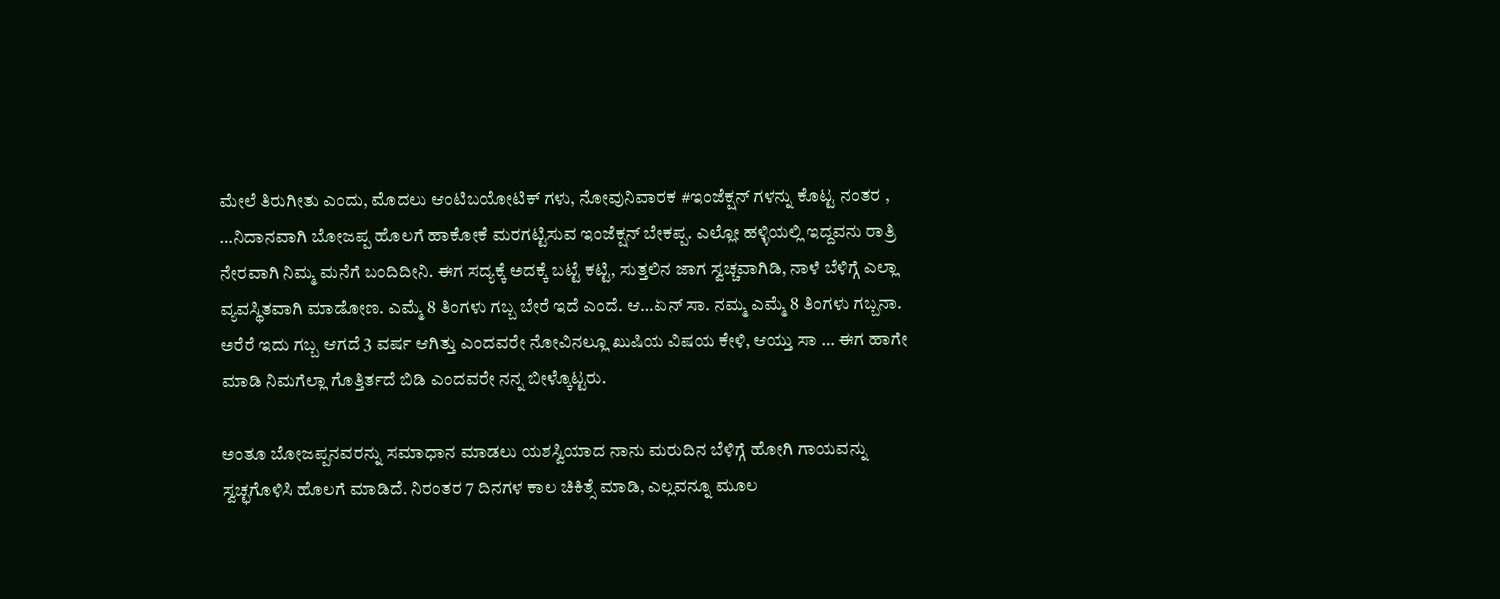ಮೇಲೆ ತಿರುಗೀತು ಎಂದು, ಮೊದಲು ಆಂಟಿಬಯೋಟಿಕ್ ಗಳು, ನೋವುನಿವಾರಕ #ಇಂಜೆಕ್ಷನ್ ಗಳನ್ನು ಕೊಟ್ಟ ನಂತರ , …ನಿದಾನವಾಗಿ ಬೋಜಪ್ಪ ಹೊಲಗೆ ಹಾಕೋಕೆ ಮರಗಟ್ಟಿಸುವ ಇಂಜೆಕ್ಷನ್ ಬೇಕಪ್ಪ. ಎಲ್ಲೋ ಹಳ್ಳಿಯಲ್ಲಿ ಇದ್ದವನು ರಾತ್ರಿ ನೇರವಾಗಿ ನಿಮ್ಮ ಮನೆಗೆ ಬಂದಿದೀನಿ. ಈಗ ಸದ್ಯಕ್ಕೆ ಅದಕ್ಕೆ ಬಟ್ಟೆ ಕಟ್ಟಿ, ಸುತ್ತಲಿನ ಜಾಗ ಸ್ವಚ್ಚವಾಗಿಡಿ, ನಾಳೆ ಬೆಳಿಗ್ಗೆ ಎಲ್ಲಾ ವ್ಯವಸ್ಥಿತವಾಗಿ ಮಾಡೋಣ. ಎಮ್ಮೆ 8 ತಿಂಗಳು ಗಬ್ಬ ಬೇರೆ ಇದೆ ಎಂದೆ. ಆ…ಏನ್ ಸಾ. ನಮ್ಮ ಎಮ್ಮೆ 8 ತಿಂಗಳು ಗಬ್ಬನಾ. ಅರೆರೆ ಇದು ಗಬ್ಬ ಆಗದೆ 3 ವರ್ಷ ಆಗಿತ್ತು ಎಂದವರೇ ನೋವಿನಲ್ಲೂ ಖುಷಿಯ ವಿಷಯ ಕೇಳಿ, ಆಯ್ತು ಸಾ … ಈಗ ಹಾಗೇ ಮಾಡಿ ನಿಮಗೆಲ್ಲಾ ಗೊತ್ತಿರ್ತದೆ ಬಿಡಿ ಎಂದವರೇ ನನ್ನ ಬೀಳ್ಕೊಟ್ಟರು.

ಅಂತೂ ಬೋಜಪ್ಪನವರನ್ನು ಸಮಾಧಾನ ಮಾಡಲು ಯಶಸ್ವಿಯಾದ ನಾನು ಮರುದಿನ ಬೆಳಿಗ್ಗೆ ಹೋಗಿ ಗಾಯವನ್ನು ಸ್ವಚ್ಛಗೊಳಿಸಿ ಹೊಲಗೆ ಮಾಡಿದೆ. ನಿರಂತರ 7 ದಿನಗಳ ಕಾಲ ಚಿಕಿತ್ಸೆ ಮಾಡಿ, ಎಲ್ಲವನ್ನೂ ಮೂಲ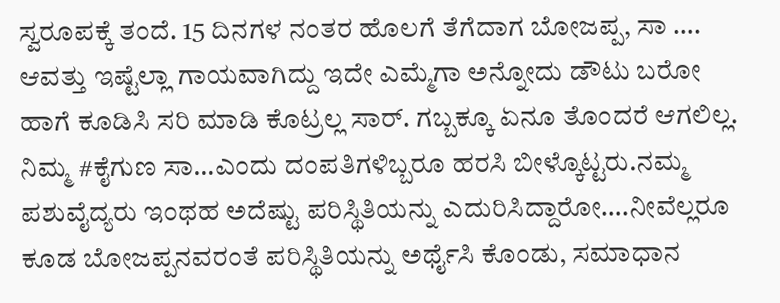ಸ್ವರೂಪಕ್ಕೆ ತಂದೆ. 15 ದಿನಗಳ ನಂತರ ಹೊಲಗೆ ತೆಗೆದಾಗ ಬೋಜಪ್ಪ, ಸಾ …. ಆವತ್ತು ಇಷ್ಟೆಲ್ಲಾ ಗಾಯವಾಗಿದ್ದು ಇದೇ ಎಮ್ಮೆಗಾ ಅನ್ನೋದು ಡೌಟು ಬರೋ ಹಾಗೆ ಕೂಡಿಸಿ ಸರಿ ಮಾಡಿ ಕೊಟ್ರಲ್ಲ ಸಾರ್. ಗಬ್ಬಕ್ಕೂ ಏನೂ ತೊಂದರೆ ಆಗಲಿಲ್ಲ. ನಿಮ್ಮ #ಕೈಗುಣ ಸಾ…ಎಂದು ದಂಪತಿಗಳಿಬ್ಬರೂ ಹರಸಿ ಬೀಳ್ಕೊಟ್ಟರು.ನಮ್ಮ ಪಶುವೈದ್ಯರು ಇಂಥಹ ಅದೆಷ್ಟು ಪರಿಸ್ಥಿತಿಯನ್ನು ಎದುರಿಸಿದ್ದಾರೋ….ನೀವೆಲ್ಲರೂ ಕೂಡ ಬೋಜಪ್ಪನವರಂತೆ ಪರಿಸ್ಥಿತಿಯನ್ನು ಅರ್ಥೈಸಿ ಕೊಂಡು, ಸಮಾಧಾನ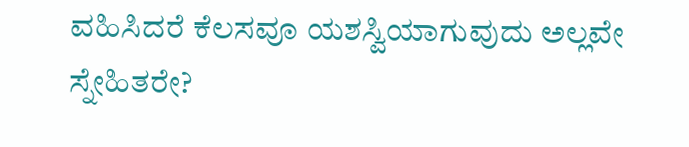ವಹಿಸಿದರೆ ಕೆಲಸವೂ ಯಶಸ್ವಿಯಾಗುವುದು ಅಲ್ಲವೇ ಸ್ನೇಹಿತರೇ?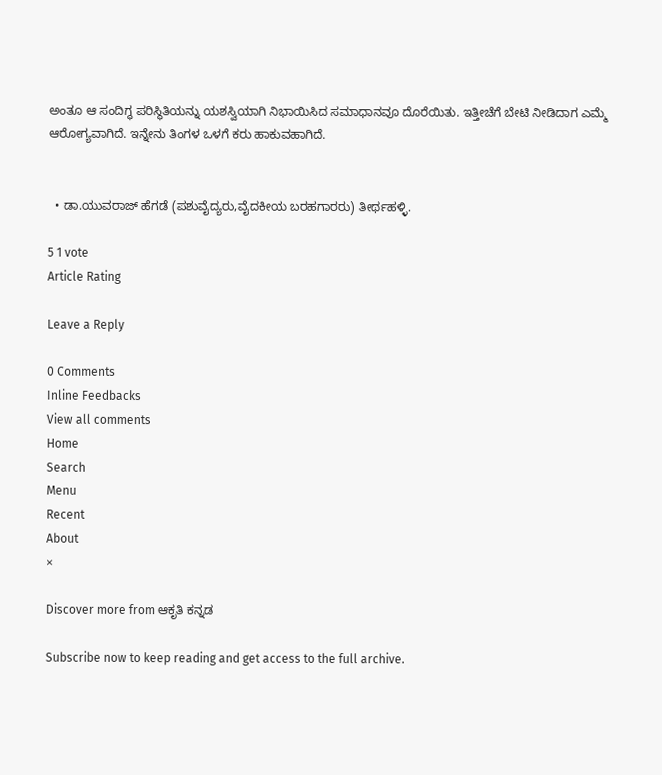ಅಂತೂ ಆ ಸಂದಿಗ್ಧ ಪರಿಸ್ಥಿತಿಯನ್ನು ಯಶಸ್ವಿಯಾಗಿ ನಿಭಾಯಿಸಿದ ಸಮಾಧಾನವೂ ದೊರೆಯಿತು. ಇತ್ತೀಚೆಗೆ ಬೇಟಿ ನೀಡಿದಾಗ ಎಮ್ಮೆ ಆರೋಗ್ಯವಾಗಿದೆ. ಇನ್ನೇನು ತಿಂಗಳ ಒಳಗೆ ಕರು ಹಾಕುವಹಾಗಿದೆ.


  • ಡಾ.ಯುವರಾಜ್ ಹೆಗಡೆ (ಪಶುವೈದ್ಯರು,ವೈದಕೀಯ ಬರಹಗಾರರು) ತೀರ್ಥಹಳ್ಳಿ.

5 1 vote
Article Rating

Leave a Reply

0 Comments
Inline Feedbacks
View all comments
Home
Search
Menu
Recent
About
×

Discover more from ಆಕೃತಿ ಕನ್ನಡ

Subscribe now to keep reading and get access to the full archive.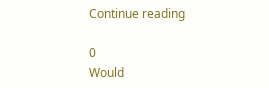Continue reading

0
Would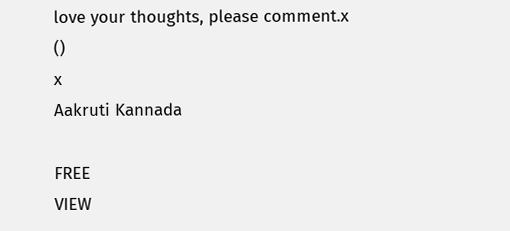love your thoughts, please comment.x
()
x
Aakruti Kannada

FREE
VIEW